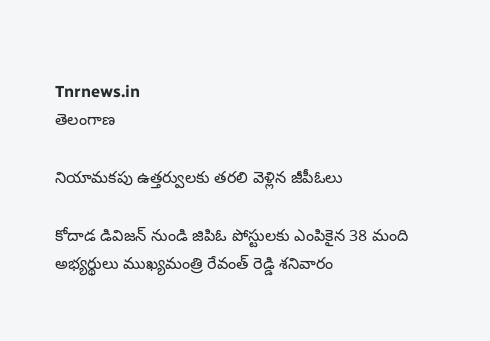Tnrnews.in
తెలంగాణ

నియామకపు ఉత్తర్వులకు తరలి వెళ్లిన జీపీఓలు

కోదాడ డివిజన్ నుండి జిపిఓ పోస్టులకు ఎంపికైన 38 మంది అభ్యర్థులు ముఖ్యమంత్రి రేవంత్ రెడ్డి శనివారం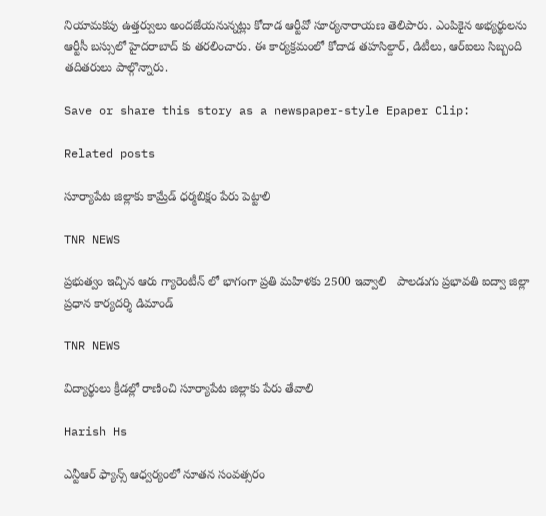నియామకపు ఉత్తర్వులు అందజేయనున్నట్లు కోదాడ ఆర్టీవో సూర్యనారాయణ తెలిపారు. ఎంపికైన అభ్యర్థులను ఆర్టీసీ బస్సులో హైదరాబాద్ కు తరలించారు. ఈ కార్యక్రమంలో కోదాడ తహసిల్దార్, డిటీలు, ఆర్ఐలు సిబ్బంది తదితరులు పాల్గొన్నారు.

Save or share this story as a newspaper-style Epaper Clip:

Related posts

సూర్యాపేట జిల్లాకు కామ్రేడ్ ధర్మబిక్షం పేరు పెట్టాలి

TNR NEWS

ప్రభుత్వం ఇచ్చిన ఆరు గ్యారెంటీన్ లో భాగంగా ప్రతి మహిళకు 2500 ఇవ్వాలి   పాలడుగు ప్రభావతి ఐద్వా జిల్లా ప్రధాన కార్యదర్శి డిమాండ్

TNR NEWS

విద్యార్థులు క్రీడల్లో రాణించి సూర్యాపేట జిల్లాకు పేరు తేవాలి

Harish Hs

ఎన్టీఆర్ ఫ్యాన్స్ ఆధ్వర్యంలో నూతన సంవత్సరం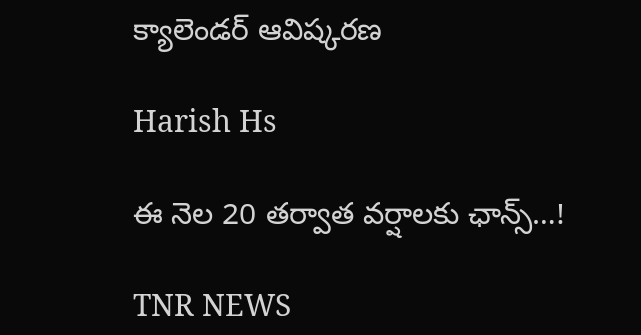క్యాలెండర్ ఆవిష్కరణ

Harish Hs

ఈ నెల 20 తర్వాత వర్షాలకు ఛాన్స్…!

TNR NEWS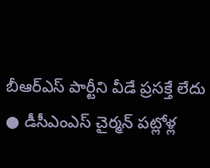బీఆర్‌ఎస్‌ పార్టీని వీడే ప్రసక్తే లేదు ● డీసీఎంఎస్ చైర్మన్ పట్లోళ్ల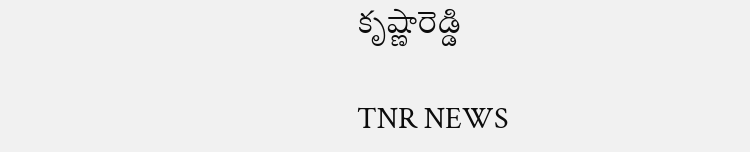కృష్ణారెడ్డి

TNR NEWS